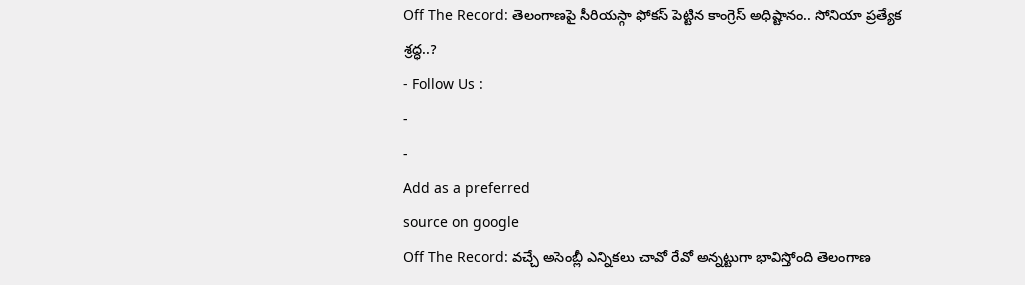Off The Record: తెలంగాణపై సీరియస్గా ఫోకస్ పెట్టిన కాంగ్రెస్ అధిష్టానం.. సోనియా ప్రత్యేక శ్రద్ధ..?
- Follow Us :
-
-
Add as a preferred
source on google
Off The Record: వచ్చే అసెంబ్లీ ఎన్నికలు చావో రేవో అన్నట్టుగా భావిస్తోంది తెలంగాణ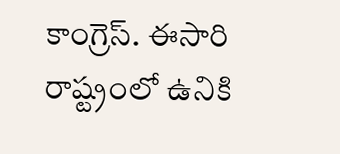కాంగ్రెస్. ఈసారి రాష్ట్రంలో ఉనికి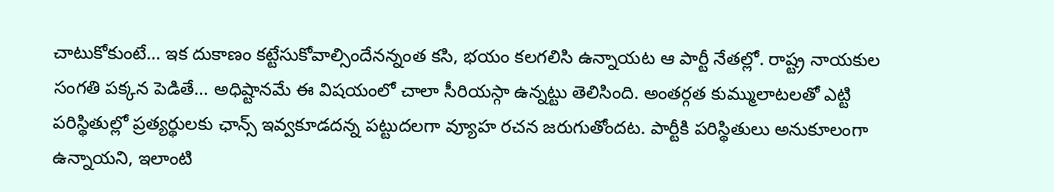చాటుకోకుంటే… ఇక దుకాణం కట్టేసుకోవాల్సిందేనన్నంత కసి, భయం కలగలిసి ఉన్నాయట ఆ పార్టీ నేతల్లో. రాష్ట్ర నాయకుల సంగతి పక్కన పెడితే… అధిష్టానమే ఈ విషయంలో చాలా సీరియస్గా ఉన్నట్టు తెలిసింది. అంతర్గత కుమ్ములాటలతో ఎట్టి పరిస్థితుల్లో ప్రత్యర్థులకు ఛాన్స్ ఇవ్వకూడదన్న పట్టుదలగా వ్యూహ రచన జరుగుతోందట. పార్టీకి పరిస్థితులు అనుకూలంగా ఉన్నాయని, ఇలాంటి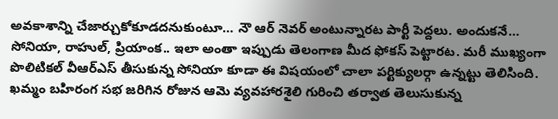అవకాశాన్ని చేజార్చుకోకూడదనుకుంటూ… నౌ ఆర్ నెవర్ అంటున్నారట పార్టీ పెద్దలు. అందుకనే… సోనియా, రాహుల్, ప్రియాంక.. ఇలా అంతా ఇప్పుడు తెలంగాణ మీద ఫోకస్ పెట్టారట. మరీ ముఖ్యంగా పొలిటికల్ వీఆర్ఎస్ తీసుకున్న సోనియా కూడా ఈ విషయంలో చాలా పర్టిక్యులర్గా ఉన్నట్టు తెలిసింది. ఖమ్మం బహిరంగ సభ జరిగిన రోజున ఆమె వ్యవహారశైలి గురించి తర్వాత తెలుసుకున్న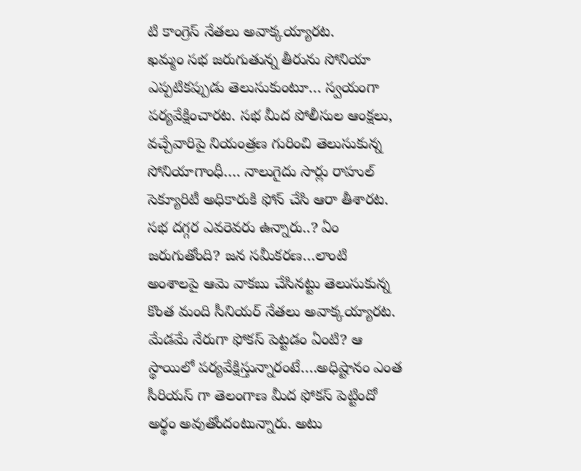టి కాంగ్రెస్ నేతలు అవాక్కయ్యారట.
ఖమ్మం సభ జరుగుతున్న తీరును సోనియా ఎప్పటికప్పుడు తెలుసుకుంటూ… స్వయంగా పర్యవేక్షించారట. సభ మీద పోలీసుల ఆంక్షలు, వచ్చేవారిపై నియంత్రణ గురించి తెలుసుకున్న సోనియాగాంధీ…. నాలుగైదు సార్లు రాహుల్ సెక్యూరిటీ అధికారుకి ఫోన్ చేసి ఆరా తీశారట. సభ దగ్గర ఎవరెవరు ఉన్నారు..? ఏం జరుగుతోంది? జన సమీకరణ…లాంటి అంశాలపై ఆమె వాకబు చేసినట్టు తెలుసుకున్న కొంత మంది సీనియర్ నేతలు అవాక్కయ్యారట. మేడమే నేరుగా ఫోకస్ పెట్టడం ఏంటి? ఆ స్థాయిలో పర్యవేక్షిస్తున్నారంటే….అధిష్టానం ఎంత సీరియస్ గా తెలంగాణ మీద ఫోకస్ పెట్టిందో అర్థం అవుతోందంటున్నారు. అటు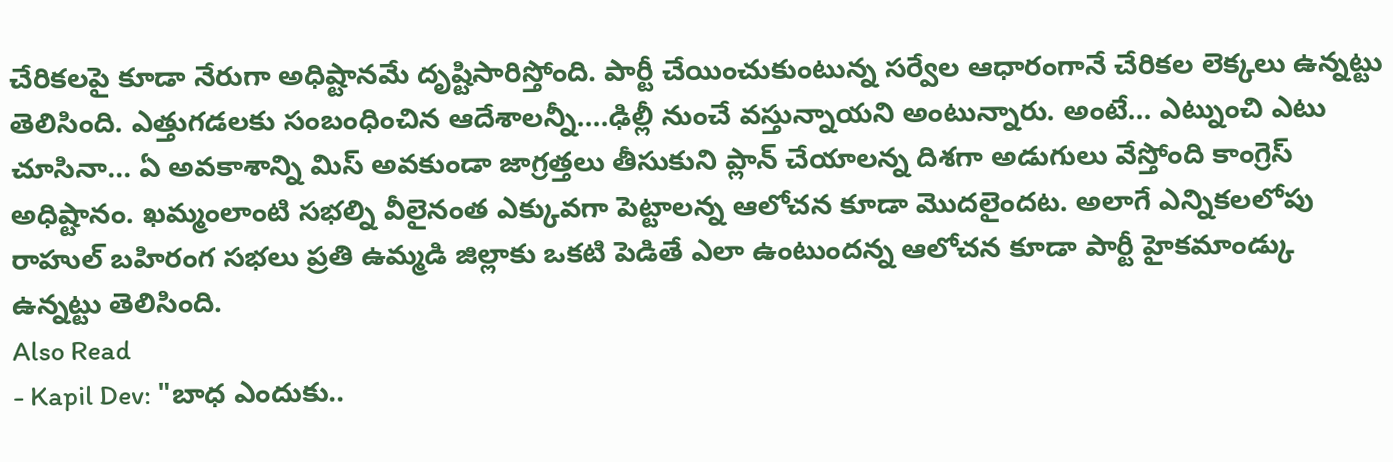చేరికలపై కూడా నేరుగా అధిష్టానమే దృష్టిసారిస్తోంది. పార్టీ చేయించుకుంటున్న సర్వేల ఆధారంగానే చేరికల లెక్కలు ఉన్నట్టు తెలిసింది. ఎత్తుగడలకు సంబంధించిన ఆదేశాలన్నీ….ఢిల్లీ నుంచే వస్తున్నాయని అంటున్నారు. అంటే… ఎట్నుంచి ఎటు చూసినా… ఏ అవకాశాన్ని మిస్ అవకుండా జాగ్రత్తలు తీసుకుని ప్లాన్ చేయాలన్న దిశగా అడుగులు వేస్తోంది కాంగ్రెస్ అధిష్టానం. ఖమ్మంలాంటి సభల్ని వీలైనంత ఎక్కువగా పెట్టాలన్న ఆలోచన కూడా మొదలైందట. అలాగే ఎన్నికలలోపు రాహుల్ బహిరంగ సభలు ప్రతి ఉమ్మడి జిల్లాకు ఒకటి పెడితే ఎలా ఉంటుందన్న ఆలోచన కూడా పార్టీ హైకమాండ్కు ఉన్నట్టు తెలిసింది.
Also Read
- Kapil Dev: "బాధ ఎందుకు..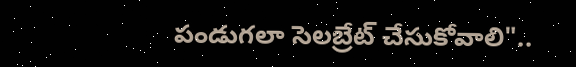పండుగలా సెలబ్రేట్ చేసుకోవాలి"..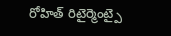రోహిత్ రిటైర్మెంట్పై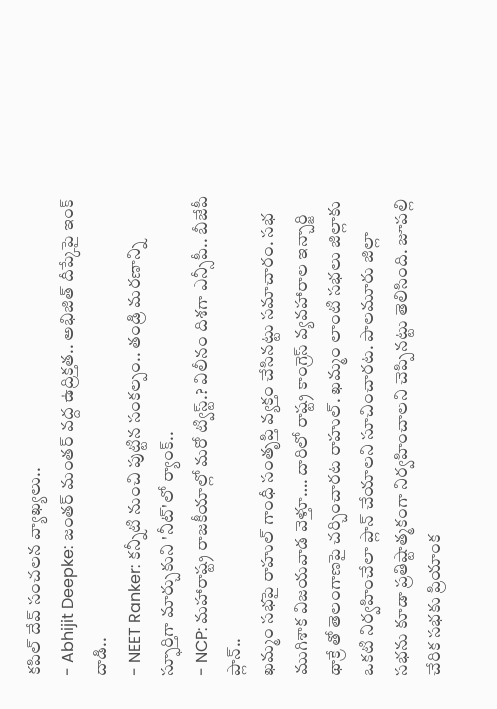కపిల్ దేవ్ సంచలన వ్యాఖ్యలు..
- Abhijit Deepke: జంతర్ మంతర్ వద్ద ఉద్రిక్తత.. అభిజిత్ దీప్కేపై ఇంక్ దాడి..
- NEET Ranker: కన్నీటి నుంచి పుట్టిన సంకల్పం.. తండ్రి మరణాన్ని స్ఫూర్తిగా మార్చుకుని 'నీట్'లో ర్యాంక్..
- NCP: మహారాష్ట్ర రాజకీయాల్లో మరో ట్విస్ట్.? విలీనం దిశగా ఎన్సీపీ.. బీజేపీ ప్లాన్..
ఖమ్మం సభపై రాహుల్ గాంధీ సంతృప్తి వ్యక్తం చేసినట్టు సమాచారం. సభ ముగిశాక విజయవాడ వెళ్తూ…. దారిలో రాష్ట్ర కాంగ్రెస్ వ్యవహారాల ఇన్చార్జి థాక్రే తో తెలంగాణపై చర్చించారట రాహుల్. ఖమ్మం లాంటి సభలు జిల్లాకు ఒకటి నిర్వహించేలా ప్లాన్ చేయాలని సూచించారట. పాలమూరు జిల్లా సభను కూడా ప్రతిష్టాత్మకంగా నిర్వహించాలని చెప్పినట్టు తెలిసింది. జూపల్లి చేరిక సభకు ప్రియాంక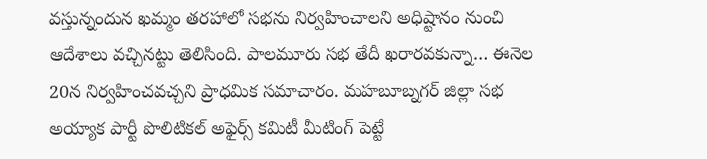వస్తున్నందున ఖమ్మం తరహాలో సభను నిర్వహించాలని అధిష్టానం నుంచి ఆదేశాలు వచ్చినట్టు తెలిసింది. పాలమూరు సభ తేదీ ఖరారవకున్నా… ఈనెల 20న నిర్వహించవచ్చని ప్రాధమిక సమాచారం. మహబూబ్నగర్ జిల్లా సభ అయ్యాక పార్టీ పొలిటికల్ అఫైర్స్ కమిటీ మీటింగ్ పెట్టే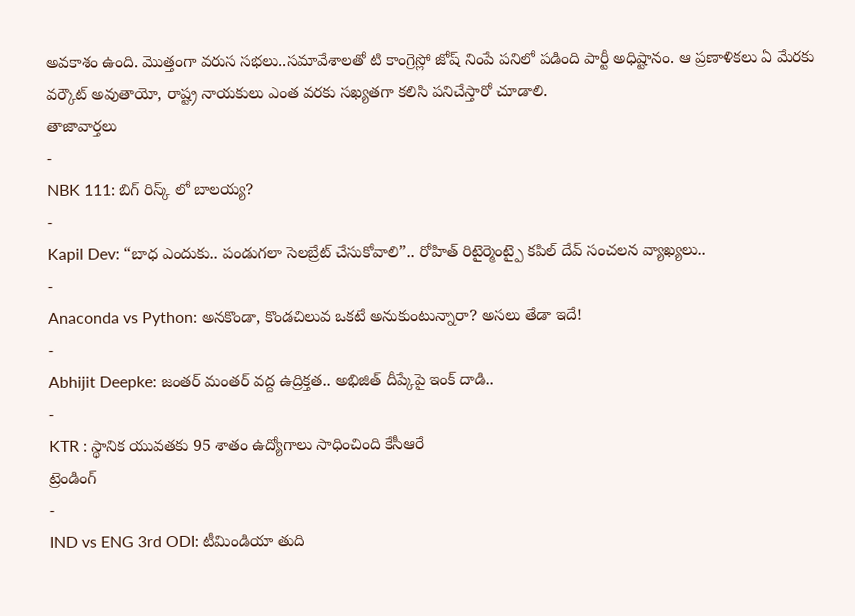అవకాశం ఉంది. మొత్తంగా వరుస సభలు..సమావేశాలతో టి కాంగ్రెస్లో జోష్ నింపే పనిలో పడింది పార్టీ అధిష్టానం. ఆ ప్రణాళికలు ఏ మేరకు వర్కౌట్ అవుతాయో, రాష్ట్ర నాయకులు ఎంత వరకు సఖ్యతగా కలిసి పనిచేస్తారో చూడాలి.
తాజావార్తలు
-
NBK 111: బిగ్ రిస్క్ లో బాలయ్య?
-
Kapil Dev: “బాధ ఎందుకు.. పండుగలా సెలబ్రేట్ చేసుకోవాలి”.. రోహిత్ రిటైర్మెంట్పై కపిల్ దేవ్ సంచలన వ్యాఖ్యలు..
-
Anaconda vs Python: అనకొండా, కొండచిలువ ఒకటే అనుకుంటున్నారా? అసలు తేడా ఇదే!
-
Abhijit Deepke: జంతర్ మంతర్ వద్ద ఉద్రిక్తత.. అభిజిత్ దీప్కేపై ఇంక్ దాడి..
-
KTR : స్థానిక యువతకు 95 శాతం ఉద్యోగాలు సాధించింది కేసీఆరే
ట్రెండింగ్
-
IND vs ENG 3rd ODI: టీమిండియా తుది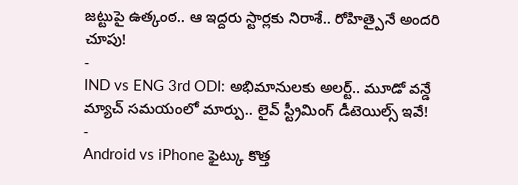జట్టుపై ఉత్కంఠ.. ఆ ఇద్దరు స్టార్లకు నిరాశే.. రోహిత్పైనే అందరి చూపు!
-
IND vs ENG 3rd ODI: అభిమానులకు అలర్ట్.. మూడో వన్డే మ్యాచ్ సమయంలో మార్పు.. లైవ్ స్ట్రీమింగ్ డీటెయిల్స్ ఇవే!
-
Android vs iPhone ఫైట్కు కొత్త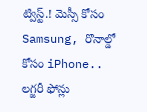ట్విస్ట్.! మెస్సీ కోసం Samsung, రొనాల్డో కోసం iPhone.. లగ్జరీ ఫోన్లు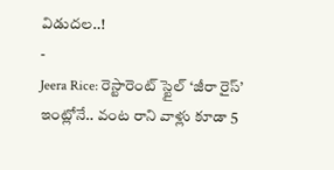విడుదల..!
-
Jeera Rice: రెస్టారెంట్ స్టైల్ ‘జీరా రైస్’ ఇంట్లోనే.. వంట రాని వాళ్లు కూడా 5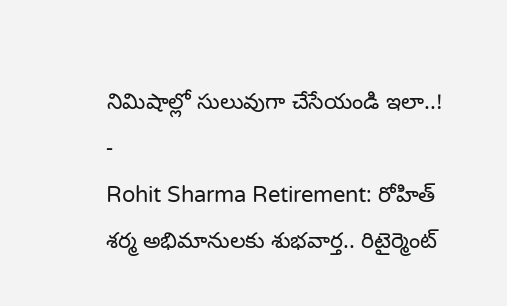నిమిషాల్లో సులువుగా చేసేయండి ఇలా..!
-
Rohit Sharma Retirement: రోహిత్ శర్మ అభిమానులకు శుభవార్త.. రిటైర్మెంట్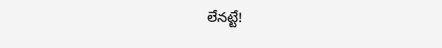లేనట్టే!